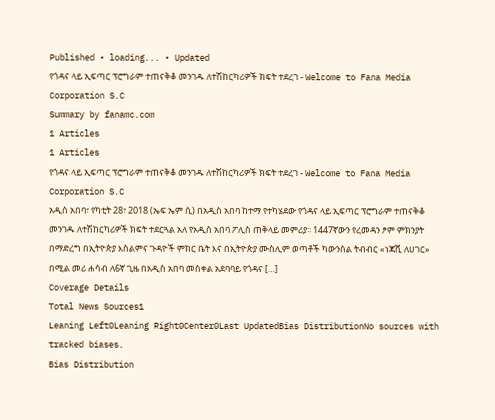Published • loading... • Updated
የጎዳና ላይ ኢፍጣር ፕሮግራም ተጠናቅቆ መንገዱ ለተሽከርካሪዎች ክፍት ተደረገ - Welcome to Fana Media Corporation S.C
Summary by fanamc.com
1 Articles
1 Articles
የጎዳና ላይ ኢፍጣር ፕሮግራም ተጠናቅቆ መንገዱ ለተሽከርካሪዎች ክፍት ተደረገ - Welcome to Fana Media Corporation S.C
አዲስ አበባ፣ የካቲት 28፣ 2018 (ኤፍ ኤም ሲ) በአዲስ አበባ ከተማ የተካሄደው የጎዳና ላይ ኢፍጣር ፕሮግራም ተጠናቅቆ መንገዱ ለተሽከርካሪዎች ክፍት ተደርጓል አለ የአዲስ አበባ ፖሊስ ጠቅላይ መምሪያ፡፡ 1447ኛውን የረመዳን ፆም ምክንያት በማድረግ በኢትዮጵያ እስልምና ጉዳዮች ምክር ቤት እና በኢትዮጵያ ሙስሊም ወጣቶች ካውንስል ትብብር «ነጃሺ ለሀገር» በሚል መሪ ሐሳብ ለ6ኛ ጊዜ በአዲስ አበባ መስቀል አደባባይ የጎዳና […]
Coverage Details
Total News Sources1
Leaning Left0Leaning Right0Center0Last UpdatedBias DistributionNo sources with tracked biases.
Bias Distribution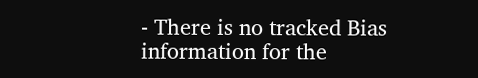- There is no tracked Bias information for the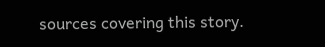sources covering this story.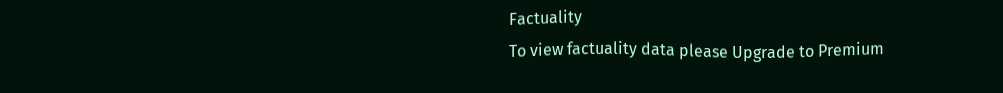Factuality
To view factuality data please Upgrade to Premium